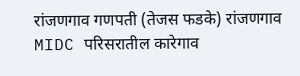रांजणगाव गणपती (तेजस फडके) रांजणगाव MIDC परिसरातील कारेगाव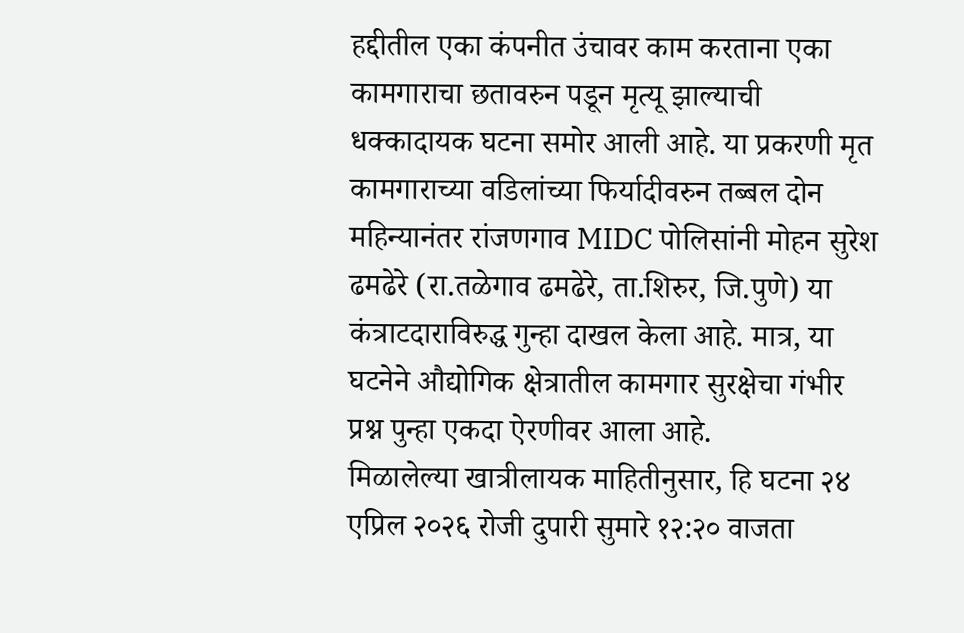हद्दीतील एका कंपनीत उंचावर काम करताना एका कामगाराचा छतावरुन पडून मृत्यू झाल्याची धक्कादायक घटना समोर आली आहे. या प्रकरणी मृत कामगाराच्या वडिलांच्या फिर्यादीवरुन तब्बल दोन महिन्यानंतर रांजणगाव MIDC पोलिसांनी मोहन सुरेश ढमढेरे (रा.तळेगाव ढमढेरे, ता.शिरुर, जि.पुणे) या कंत्राटदाराविरुद्ध गुन्हा दाखल केला आहे. मात्र, या घटनेने औद्योगिक क्षेत्रातील कामगार सुरक्षेचा गंभीर प्रश्न पुन्हा एकदा ऐरणीवर आला आहे.
मिळालेल्या खात्रीलायक माहितीनुसार, हि घटना २४ एप्रिल २०२६ रोजी दुपारी सुमारे १२:२० वाजता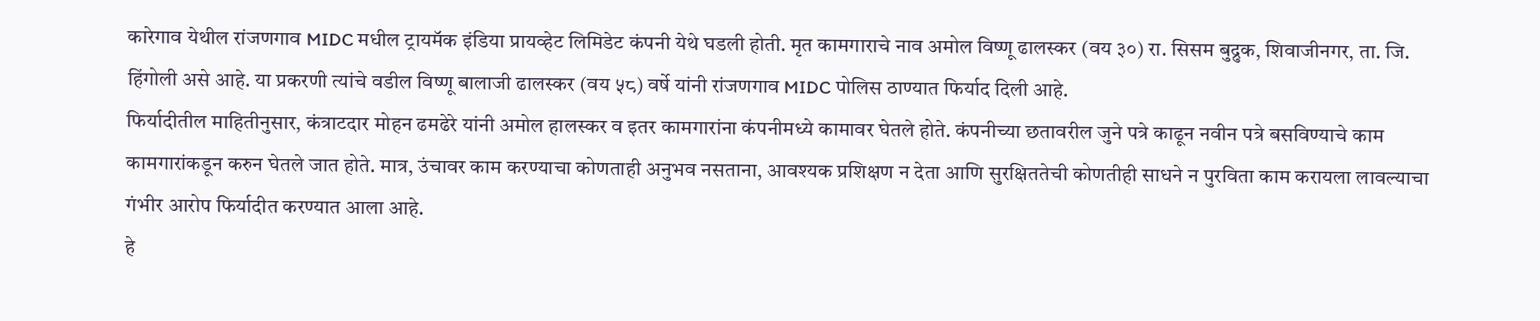कारेगाव येथील रांजणगाव MIDC मधील ट्रायमॅक इंडिया प्रायव्हेट लिमिडेट कंपनी येथे घडली होती. मृत कामगाराचे नाव अमोल विष्णू ढालस्कर (वय ३०) रा. सिसम बुद्रुक, शिवाजीनगर, ता. जि. हिंगोली असे आहे. या प्रकरणी त्यांचे वडील विष्णू बालाजी ढालस्कर (वय ५८) वर्षे यांनी रांजणगाव MIDC पोलिस ठाण्यात फिर्याद दिली आहे.
फिर्यादीतील माहितीनुसार, कंत्राटदार मोहन ढमढेरे यांनी अमोल हालस्कर व इतर कामगारांना कंपनीमध्ये कामावर घेतले होते. कंपनीच्या छतावरील जुने पत्रे काढून नवीन पत्रे बसविण्याचे काम कामगारांकडून करुन घेतले जात होते. मात्र, उंचावर काम करण्याचा कोणताही अनुभव नसताना, आवश्यक प्रशिक्षण न देता आणि सुरक्षिततेची कोणतीही साधने न पुरविता काम करायला लावल्याचा गंभीर आरोप फिर्यादीत करण्यात आला आहे.
हे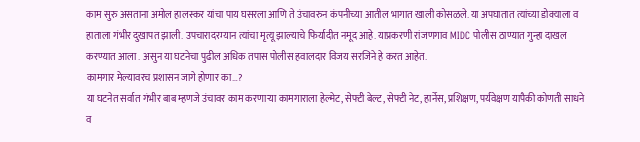काम सुरु असताना अमोल हालस्कर यांचा पाय घसरला आणि ते उंचावरुन कंपनीच्या आतील भागात खाली कोसळले. या अपघातात त्यांच्या डोक्याला व हाताला गंभीर दुखापत झाली. उपचारादरम्यान त्यांचा मृत्यू झाल्याचे फिर्यादीत नमूद आहे. याप्रकरणी रांजणगाव MIDC पोलीस ठाण्यात गुन्हा दाखल करण्यात आला . असुन या घटनेचा पुढील अधिक तपास पोलीस हवालदार विजय सरजिने हे करत आहेत.
कामगार मेल्यावरच प्रशासन जागे होणार का…?
या घटनेत सर्वात गंभीर बाब म्हणजे उंचावर काम करणाऱ्या कामगाराला हेल्मेट, सेफ्टी बेल्ट, सेफ्टी नेट, हार्नेस, प्रशिक्षण, पर्यवेक्षण यापैकी कोणती साधने व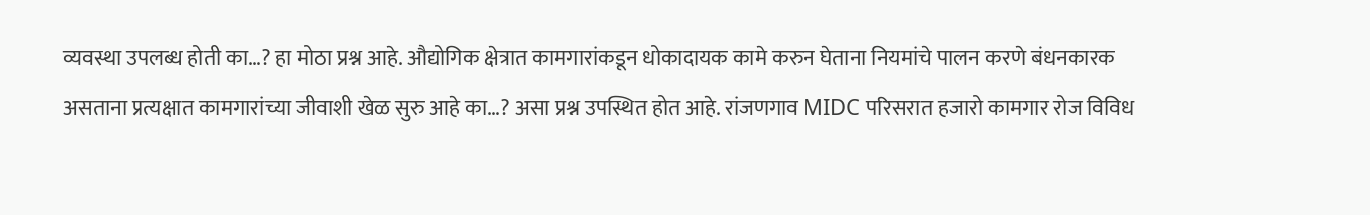व्यवस्था उपलब्ध होती का…? हा मोठा प्रश्न आहे. औद्योगिक क्षेत्रात कामगारांकडून धोकादायक कामे करुन घेताना नियमांचे पालन करणे बंधनकारक असताना प्रत्यक्षात कामगारांच्या जीवाशी खेळ सुरु आहे का…? असा प्रश्न उपस्थित होत आहे. रांजणगाव MIDC परिसरात हजारो कामगार रोज विविध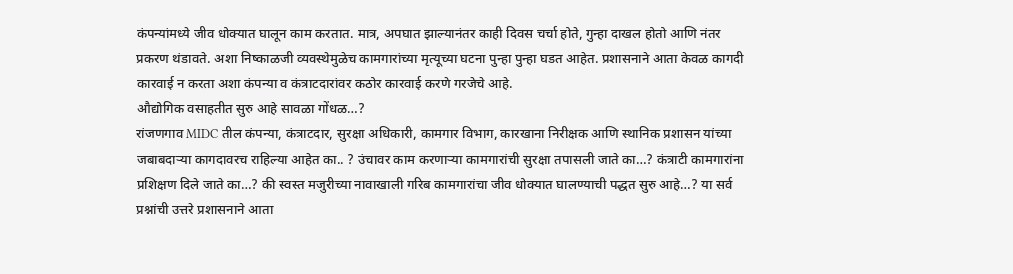कंपन्यांमध्ये जीव धोक्यात घालून काम करतात. मात्र, अपघात झाल्यानंतर काही दिवस चर्चा होते, गुन्हा दाखल होतो आणि नंतर प्रकरण थंडावते. अशा निष्काळजी व्यवस्थेमुळेच कामगारांच्या मृत्यूच्या घटना पुन्हा पुन्हा घडत आहेत. प्रशासनाने आता केवळ कागदी कारवाई न करता अशा कंपन्या व कंत्राटदारांवर कठोर कारवाई करणे गरजेचे आहे.
औद्योगिक वसाहतीत सुरु आहे सावळा गोंधळ…?
रांजणगाव MIDC तील कंपन्या, कंत्राटदार, सुरक्षा अधिकारी, कामगार विभाग, कारखाना निरीक्षक आणि स्थानिक प्रशासन यांच्या जबाबदाऱ्या कागदावरच राहिल्या आहेत का.. ? उंचावर काम करणाऱ्या कामगारांची सुरक्षा तपासली जाते का…? कंत्राटी कामगारांना प्रशिक्षण दिले जाते का…? की स्वस्त मजुरीच्या नावाखाली गरिब कामगारांचा जीव धोक्यात घालण्याची पद्धत सुरु आहे…? या सर्व प्रश्नांची उत्तरे प्रशासनाने आता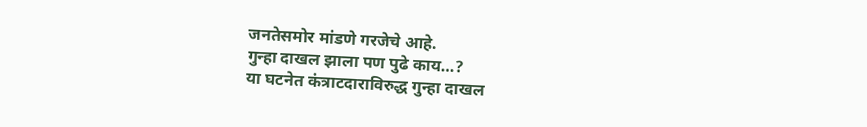जनतेसमोर मांडणे गरजेचे आहे.
गुन्हा दाखल झाला पण पुढे काय…?
या घटनेत कंत्राटदाराविरुद्ध गुन्हा दाखल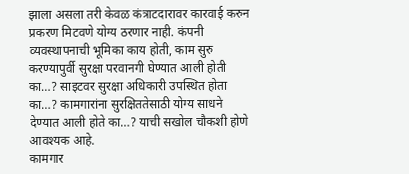झाला असला तरी केवळ कंत्राटदारावर कारवाई करुन प्रकरण मिटवणे योग्य ठरणार नाही. कंपनी व्यवस्थापनाची भूमिका काय होती, काम सुरु करण्यापुर्वी सुरक्षा परवानगी घेण्यात आली होती का…? साइटवर सुरक्षा अधिकारी उपस्थित होता का…? कामगारांना सुरक्षिततेसाठी योग्य साधने देण्यात आली होते का…? याची सखोल चौकशी होणे आवश्यक आहे.
कामगार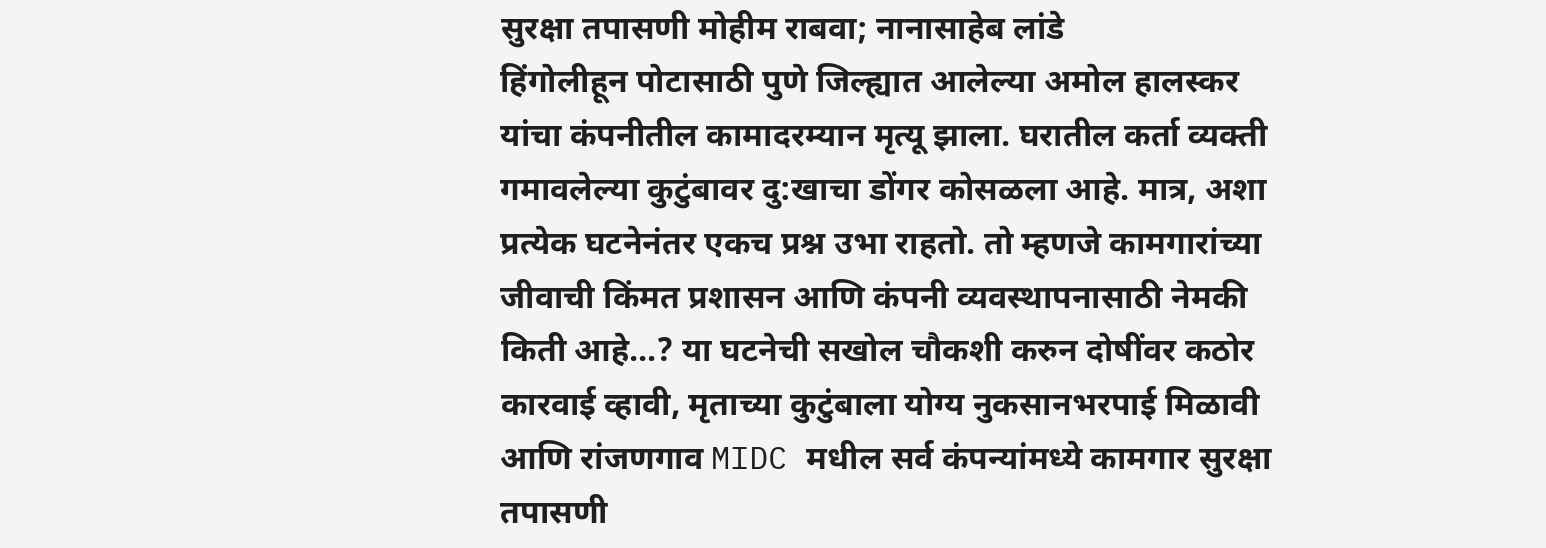सुरक्षा तपासणी मोहीम राबवा; नानासाहेब लांडे
हिंगोलीहून पोटासाठी पुणे जिल्ह्यात आलेल्या अमोल हालस्कर यांचा कंपनीतील कामादरम्यान मृत्यू झाला. घरातील कर्ता व्यक्ती गमावलेल्या कुटुंबावर दु:खाचा डोंगर कोसळला आहे. मात्र, अशा प्रत्येक घटनेनंतर एकच प्रश्न उभा राहतो. तो म्हणजे कामगारांच्या जीवाची किंमत प्रशासन आणि कंपनी व्यवस्थापनासाठी नेमकी किती आहे…? या घटनेची सखोल चौकशी करुन दोषींवर कठोर कारवाई व्हावी, मृताच्या कुटुंबाला योग्य नुकसानभरपाई मिळावी आणि रांजणगाव MIDC मधील सर्व कंपन्यांमध्ये कामगार सुरक्षा तपासणी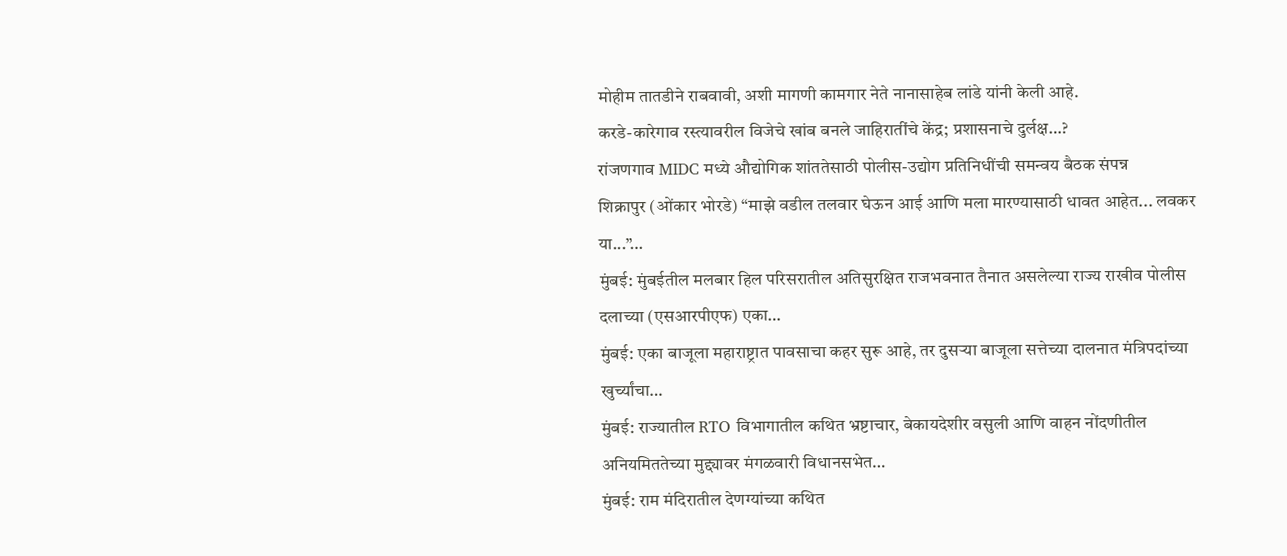मोहीम तातडीने राबवावी, अशी मागणी कामगार नेते नानासाहेब लांडे यांनी केली आहे.
करडे-कारेगाव रस्त्यावरील विजेचे खांब बनले जाहिरातींचे केंद्र; प्रशासनाचे दुर्लक्ष…?
रांजणगाव MIDC मध्ये औद्योगिक शांततेसाठी पोलीस-उद्योग प्रतिनिधींची समन्वय बैठक संपन्न
शिक्रापुर (ओंकार भोरडे) “माझे वडील तलवार घेऊन आई आणि मला मारण्यासाठी धावत आहेत... लवकर या...”…
मुंबई: मुंबईतील मलबार हिल परिसरातील अतिसुरक्षित राजभवनात तैनात असलेल्या राज्य राखीव पोलीस दलाच्या (एसआरपीएफ) एका…
मुंबई: एका बाजूला महाराष्ट्रात पावसाचा कहर सुरू आहे, तर दुसऱ्या बाजूला सत्तेच्या दालनात मंत्रिपदांच्या खुर्च्यांचा…
मुंबई: राज्यातील RTO विभागातील कथित भ्रष्टाचार, बेकायदेशीर वसुली आणि वाहन नोंदणीतील अनियमिततेच्या मुद्द्यावर मंगळवारी विधानसभेत…
मुंबई: राम मंदिरातील देणग्यांच्या कथित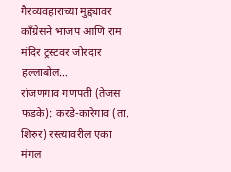गैरव्यवहाराच्या मुद्द्यावर काँग्रेसने भाजप आणि राम मंदिर ट्रस्टवर जोरदार हल्लाबोल…
रांजणगाव गणपती (तेजस फडके): करडे-कारेगाव (ता. शिरुर) रस्त्यावरील एका मंगल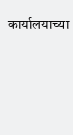कार्यालयाच्या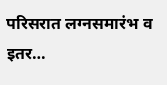परिसरात लग्नसमारंभ व इतर…